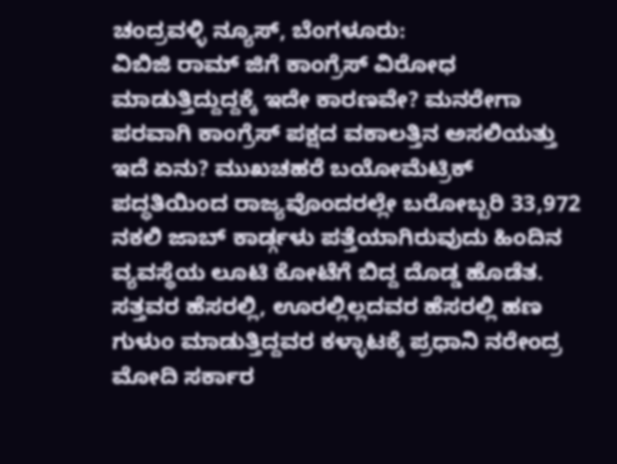ಚಂದ್ರವಳ್ಳಿ ನ್ಯೂಸ್, ಬೆಂಗಳೂರು:
ವಿಬಿಜಿ ರಾಮ್ ಜಿಗೆ ಕಾಂಗ್ರೆಸ್ ವಿರೋಧ ಮಾಡುತ್ತಿದ್ದುದ್ದಕ್ಕೆ ಇದೇ ಕಾರಣವೇ? ಮನರೇಗಾ ಪರವಾಗಿ ಕಾಂಗ್ರೆಸ್ ಪಕ್ಷದ ವಕಾಲತ್ತಿನ ಅಸಲಿಯತ್ತು ಇದೆ ಏನು? ಮುಖಚಹರೆ ಬಯೋಮೆಟ್ರಿಕ್ ಪದ್ಧತಿಯಿಂದ ರಾಜ್ಯವೊಂದರಲ್ಲೇ ಬರೋಬ್ಬರಿ 33,972 ನಕಲಿ ಜಾಬ್ ಕಾರ್ಡ್ಗಳು ಪತ್ತೆಯಾಗಿರುವುದು ಹಿಂದಿನ ವ್ಯವಸ್ಥೆಯ ಲೂಟಿ ಕೋಟೆಗೆ ಬಿದ್ದ ದೊಡ್ಡ ಹೊಡೆತ.
ಸತ್ತವರ ಹೆಸರಲ್ಲಿ, ಊರಲ್ಲಿಲ್ಲದವರ ಹೆಸರಲ್ಲಿ ಹಣ ಗುಳುಂ ಮಾಡುತ್ತಿದ್ದವರ ಕಳ್ಳಾಟಕ್ಕೆ ಪ್ರಧಾನಿ ನರೇಂದ್ರ ಮೋದಿ ಸರ್ಕಾರ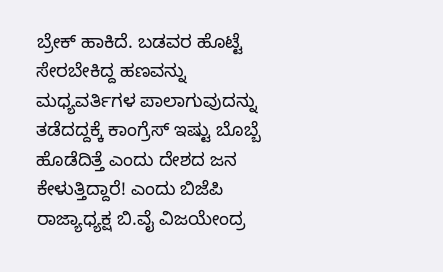ಬ್ರೇಕ್ ಹಾಕಿದೆ. ಬಡವರ ಹೊಟ್ಟೆ ಸೇರಬೇಕಿದ್ದ ಹಣವನ್ನು ಮಧ್ಯವರ್ತಿಗಳ ಪಾಲಾಗುವುದನ್ನು ತಡೆದದ್ದಕ್ಕೆ ಕಾಂಗ್ರೆಸ್ ಇಷ್ಟು ಬೊಬ್ಬೆ ಹೊಡೆದಿತ್ತೆ ಎಂದು ದೇಶದ ಜನ ಕೇಳುತ್ತಿದ್ದಾರೆ! ಎಂದು ಬಿಜೆಪಿ ರಾಜ್ಯಾಧ್ಯಕ್ಷ ಬಿ.ವೈ ವಿಜಯೇಂದ್ರ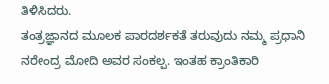ತಿಳಿಸಿದರು.
ತಂತ್ರಜ್ಞಾನದ ಮೂಲಕ ಪಾರದರ್ಶಕತೆ ತರುವುದು ನಮ್ಮ ಪ್ರಧಾನಿ ನರೇಂದ್ರ ಮೋದಿ ಅವರ ಸಂಕಲ್ಪ. ಇಂತಹ ಕ್ರಾಂತಿಕಾರಿ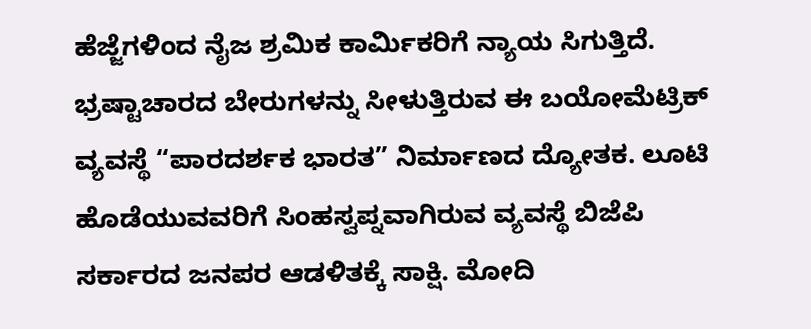ಹೆಜ್ಜೆಗಳಿಂದ ನೈಜ ಶ್ರಮಿಕ ಕಾರ್ಮಿಕರಿಗೆ ನ್ಯಾಯ ಸಿಗುತ್ತಿದೆ. ಭ್ರಷ್ಟಾಚಾರದ ಬೇರುಗಳನ್ನು ಸೀಳುತ್ತಿರುವ ಈ ಬಯೋಮೆಟ್ರಿಕ್ ವ್ಯವಸ್ಥೆ “ಪಾರದರ್ಶಕ ಭಾರತ” ನಿರ್ಮಾಣದ ದ್ಯೋತಕ. ಲೂಟಿ ಹೊಡೆಯುವವರಿಗೆ ಸಿಂಹಸ್ವಪ್ನವಾಗಿರುವ ವ್ಯವಸ್ಥೆ ಬಿಜೆಪಿ ಸರ್ಕಾರದ ಜನಪರ ಆಡಳಿತಕ್ಕೆ ಸಾಕ್ಷಿ. ಮೋದಿ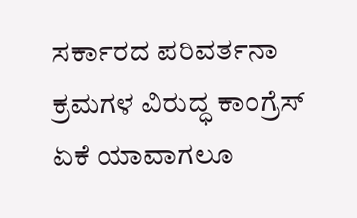ಸರ್ಕಾರದ ಪರಿವರ್ತನಾ ಕ್ರಮಗಳ ವಿರುದ್ಧ ಕಾಂಗ್ರೆಸ್ ಏಕೆ ಯಾವಾಗಲೂ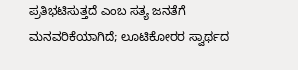ಪ್ರತಿಭಟಿಸುತ್ತದೆ ಎಂಬ ಸತ್ಯ ಜನತೆಗೆ ಮನವರಿಕೆಯಾಗಿದೆ; ಲೂಟಿಕೋರರ ಸ್ವಾರ್ಥದ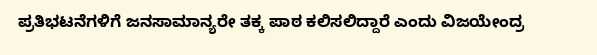ಪ್ರತಿಭಟನೆಗಳಿಗೆ ಜನಸಾಮಾನ್ಯರೇ ತಕ್ಕ ಪಾಠ ಕಲಿಸಲಿದ್ದಾರೆ ಎಂದು ವಿಜಯೇಂದ್ರ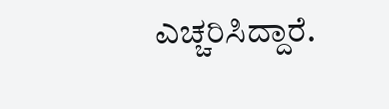ಎಚ್ಚರಿಸಿದ್ದಾರೆ.